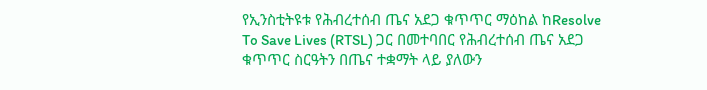የኢንስቲትዩቱ የሕብረተሰብ ጤና አደጋ ቁጥጥር ማዕከል ከResolve To Save Lives (RTSL) ጋር በመተባበር የሕብረተሰብ ጤና አደጋ ቁጥጥር ስርዓትን በጤና ተቋማት ላይ ያለውን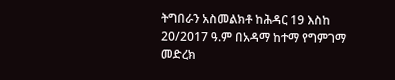ትግበራን አስመልክቶ ከሕዳር 19 እስከ 20/2017 ዓ.ም በአዳማ ከተማ የግምገማ መድረክ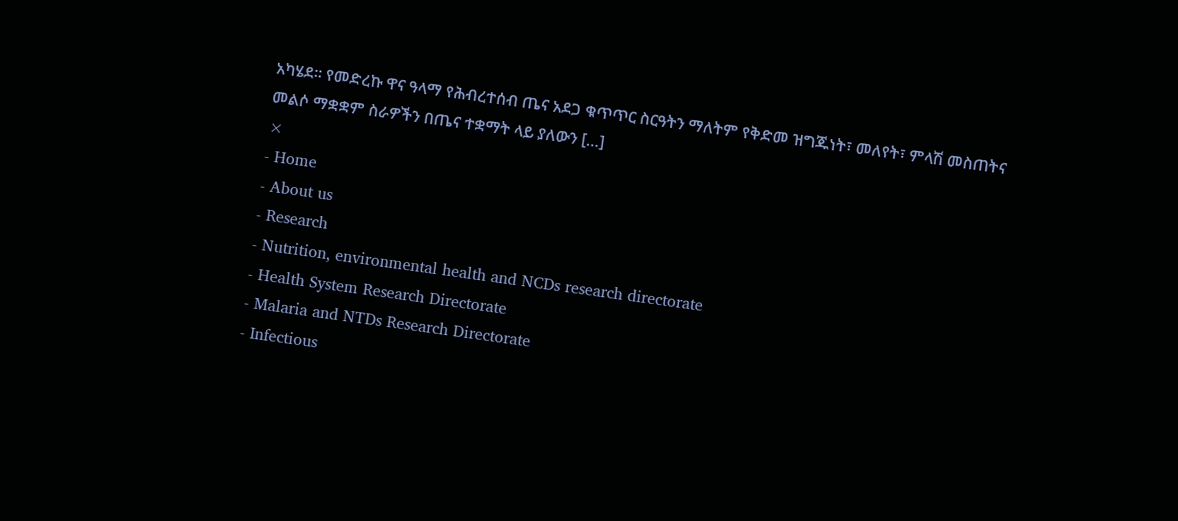አካሄደ፡፡ የመድረኩ ዋና ዓላማ የሕብረተሰብ ጤና አደጋ ቁጥጥር ስርዓትን ማለትም የቅድመ ዝግጁነት፣ መለየት፣ ምላሽ መስጠትና መልሶ ማቋቋም ስራዎችን በጤና ተቋማት ላይ ያለውን […]
×
- Home
- About us
- Research
- Nutrition, environmental health and NCDs research directorate
- Health System Research Directorate
- Malaria and NTDs Research Directorate
- Infectious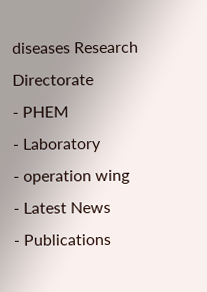diseases Research Directorate
- PHEM
- Laboratory
- operation wing
- Latest News
- Publications